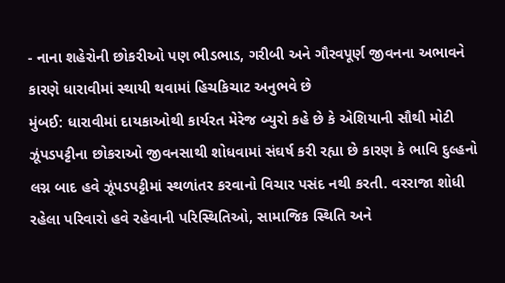- નાના શહેરોની છોકરીઓ પણ ભીડભાડ, ગરીબી અને ગૌરવપૂર્ણ જીવનના અભાવને કારણે ધારાવીમાં સ્થાયી થવામાં હિચકિચાટ અનુભવે છે
મુંબઈ: ધારાવીમાં દાયકાઓથી કાર્યરત મેરેજ બ્યુરો કહે છે કે એશિયાની સૌથી મોટી ઝૂંપડપટ્ટીના છોકરાઓ જીવનસાથી શોધવામાં સંઘર્ષ કરી રહ્યા છે કારણ કે ભાવિ દુલ્હનો લગ્ન બાદ હવે ઝૂંપડપટ્ટીમાં સ્થળાંતર કરવાનો વિચાર પસંદ નથી કરતી. વરરાજા શોધી રહેલા પરિવારો હવે રહેવાની પરિસ્થિતિઓ, સામાજિક સ્થિતિ અને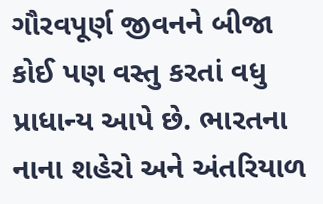ગૌરવપૂર્ણ જીવનને બીજા કોઈ પણ વસ્તુ કરતાં વધુ પ્રાધાન્ય આપે છે. ભારતના નાના શહેરો અને અંતરિયાળ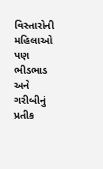વિસ્તારોની મહિલાઓ પણ ભીડભાડ અને ગરીબીનું પ્રતીક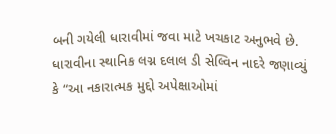બની ગયેલી ધારાવીમાં જવા માટે ખચકાટ અનુભવે છે.
ધારાવીના સ્થાનિક લગ્ન દલાલ ડી સેલ્વિન નાદરે જણાવ્યું કે “આ નકારાત્મક મુદ્દો અપેક્ષાઓમાં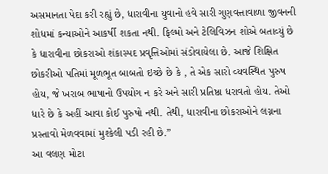અસમાનતા પેદા કરી રહ્યું છે, ધારાવીના યુવાનો હવે સારી ગુણવત્તાવાળા જીવનની શોધમાં કન્યાઓને આકર્ષી શકતા નથી. ફિલ્મો અને ટેલિવિઝન શોએ બતાવ્યું છે કે ધારાવીના છોકરાઓ શંકાસ્પદ પ્રવૃત્તિઓમાં સંડોવાયેલા છે. આજે શિક્ષિત છોકરીઓ પતિમાં મૂળભૂત બાબતો ઇચ્છે છે કે , તે એક સારો વ્યવસ્થિત પુરુષ હોય, જે ખરાબ ભાષાનો ઉપયોગ ન કરે અને સારી પ્રતિષ્ઠા ધરાવતો હોય. તેઓ ધારે છે કે અહીં આવા કોઈ પુરુષો નથી. તેથી, ધારાવીના છોકરાઓને લગ્નના પ્રસ્તાવો મેળવવામાં મુશ્કેલી પડી રહી છે.”
આ વલણ મોટા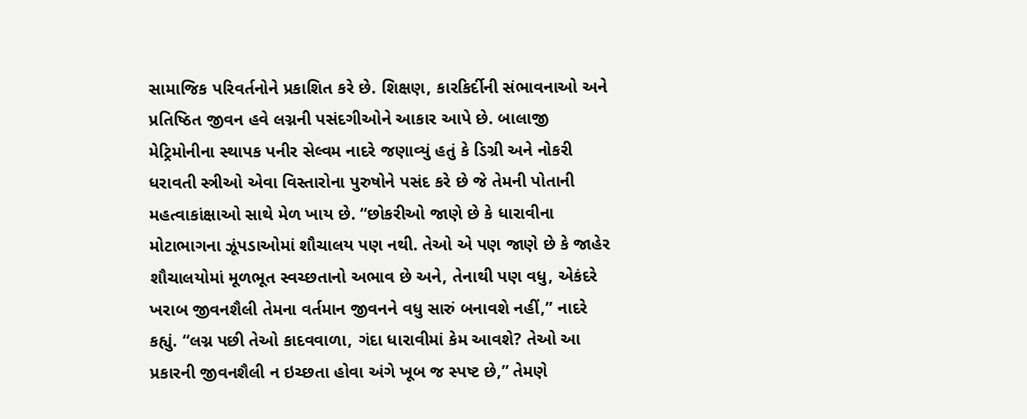સામાજિક પરિવર્તનોને પ્રકાશિત કરે છે. શિક્ષણ, કારકિર્દીની સંભાવનાઓ અને પ્રતિષ્ઠિત જીવન હવે લગ્નની પસંદગીઓને આકાર આપે છે. બાલાજી મેટ્રિમોનીના સ્થાપક પનીર સેલ્વમ નાદરે જણાવ્યું હતું કે ડિગ્રી અને નોકરી ધરાવતી સ્ત્રીઓ એવા વિસ્તારોના પુરુષોને પસંદ કરે છે જે તેમની પોતાની મહત્વાકાંક્ષાઓ સાથે મેળ ખાય છે. “છોકરીઓ જાણે છે કે ધારાવીના મોટાભાગના ઝૂંપડાઓમાં શૌચાલય પણ નથી. તેઓ એ પણ જાણે છે કે જાહેર શૌચાલયોમાં મૂળભૂત સ્વચ્છતાનો અભાવ છે અને, તેનાથી પણ વધુ, એકંદરે ખરાબ જીવનશૈલી તેમના વર્તમાન જીવનને વધુ સારું બનાવશે નહીં,” નાદરે કહ્યું. “લગ્ન પછી તેઓ કાદવવાળા, ગંદા ધારાવીમાં કેમ આવશે? તેઓ આ પ્રકારની જીવનશૈલી ન ઇચ્છતા હોવા અંગે ખૂબ જ સ્પષ્ટ છે,” તેમણે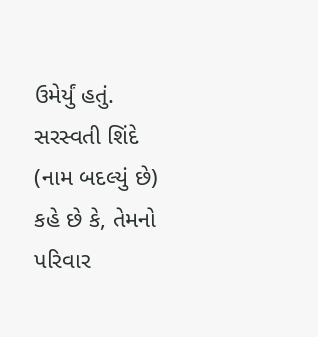ઉમેર્યું હતું.
સરસ્વતી શિંદે (નામ બદલ્યું છે) કહે છે કે, તેમનો પરિવાર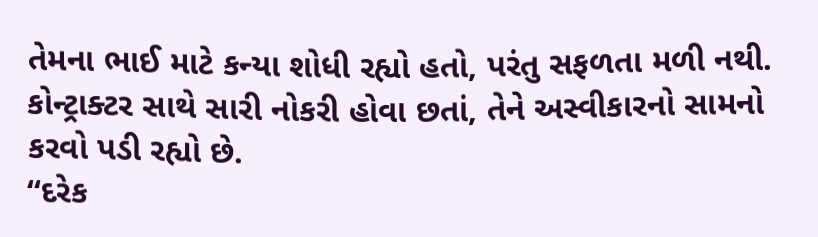તેમના ભાઈ માટે કન્યા શોધી રહ્યો હતો, પરંતુ સફળતા મળી નથી. કોન્ટ્રાક્ટર સાથે સારી નોકરી હોવા છતાં, તેને અસ્વીકારનો સામનો કરવો પડી રહ્યો છે.
“દરેક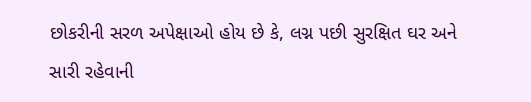છોકરીની સરળ અપેક્ષાઓ હોય છે કે, લગ્ન પછી સુરક્ષિત ઘર અને સારી રહેવાની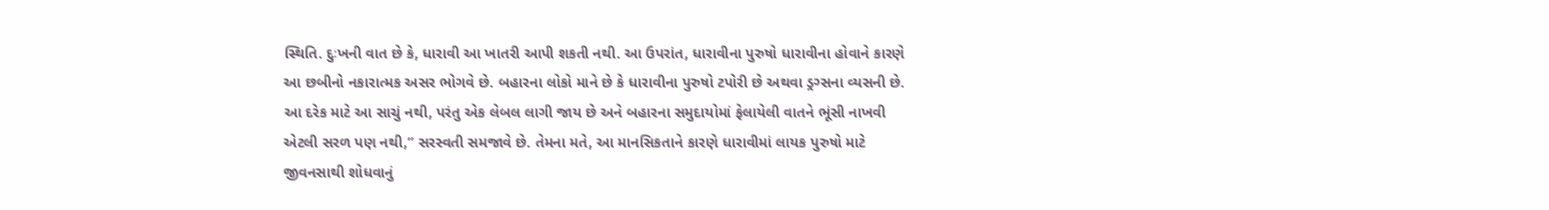સ્થિતિ. દુઃખની વાત છે કે, ધારાવી આ ખાતરી આપી શકતી નથી. આ ઉપરાંત, ધારાવીના પુરુષો ધારાવીના હોવાને કારણે આ છબીનો નકારાત્મક અસર ભોગવે છે. બહારના લોકો માને છે કે ધારાવીના પુરુષો ટપોરી છે અથવા ડ્રગ્સના વ્યસની છે. આ દરેક માટે આ સાચું નથી, પરંતુ એક લેબલ લાગી જાય છે અને બહારના સમુદાયોમાં ફેલાયેલી વાતને ભૂંસી નાખવી એટલી સરળ પણ નથી,” સરસ્વતી સમજાવે છે. તેમના મતે, આ માનસિકતાને કારણે ધારાવીમાં લાયક પુરુષો માટે જીવનસાથી શોધવાનું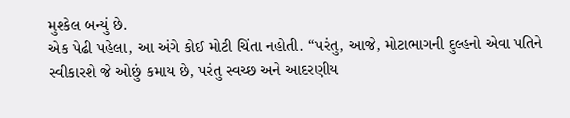મુશ્કેલ બન્યું છે.
એક પેઢી પહેલા, આ અંગે કોઈ મોટી ચિંતા નહોતી. “પરંતુ, આજે, મોટાભાગની દુલ્હનો એવા પતિને સ્વીકારશે જે ઓછું કમાય છે, પરંતુ સ્વચ્છ અને આદરણીય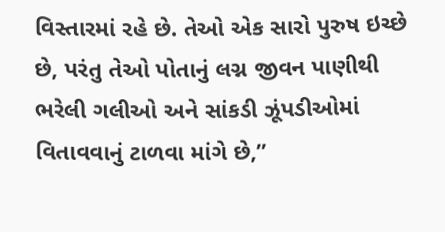વિસ્તારમાં રહે છે. તેઓ એક સારો પુરુષ ઇચ્છે છે, પરંતુ તેઓ પોતાનું લગ્ન જીવન પાણીથી ભરેલી ગલીઓ અને સાંકડી ઝૂંપડીઓમાં વિતાવવાનું ટાળવા માંગે છે,”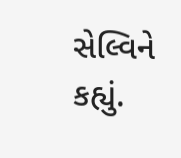સેલ્વિને કહ્યું.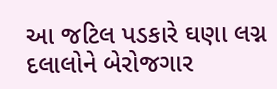આ જટિલ પડકારે ઘણા લગ્ન દલાલોને બેરોજગાર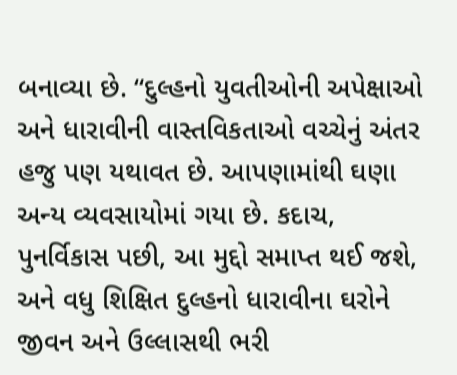બનાવ્યા છે. “દુલ્હનો યુવતીઓની અપેક્ષાઓ અને ધારાવીની વાસ્તવિકતાઓ વચ્ચેનું અંતર હજુ પણ યથાવત છે. આપણામાંથી ઘણા અન્ય વ્યવસાયોમાં ગયા છે. કદાચ, પુનર્વિકાસ પછી, આ મુદ્દો સમાપ્ત થઈ જશે, અને વધુ શિક્ષિત દુલ્હનો ધારાવીના ઘરોને જીવન અને ઉલ્લાસથી ભરી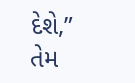દેશે,” તેમ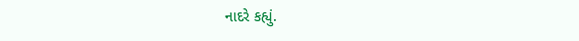નાદરે કહ્યું.